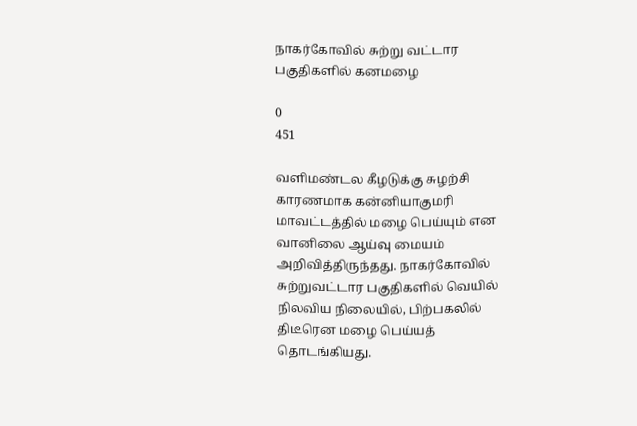நாகர்கோவில் சுற்று வட்டார பகுதிகளில் கனமழை

0
451

வளிமண்டல கீழடுக்கு சுழற்சி காரணமாக கன்னியாகுமரி மாவட்டத்தில் மழை பெய்யும் என வானிலை ஆய்வு மையம் அறிவித்திருந்தது. நாகர்கோவில் சுற்றுவட்டார பகுதிகளில் வெயில் நிலவிய நிலையில், பிற்பகலில் திடீரென மழை பெய்யத் தொடங்கியது.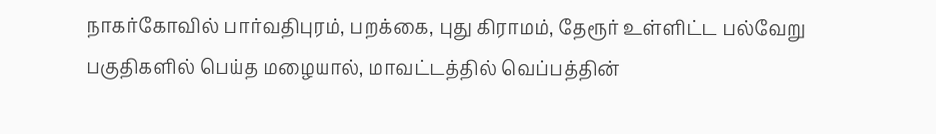நாகர்கோவில் பார்வதிபுரம், பறக்கை, புது கிராமம், தேரூர் உள்ளிட்ட பல்வேறு பகுதிகளில் பெய்த மழையால், மாவட்டத்தில் வெப்பத்தின்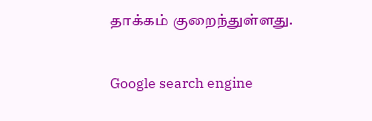தாக்கம் குறைந்துள்ளது.

Google search engine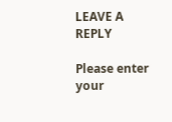LEAVE A REPLY

Please enter your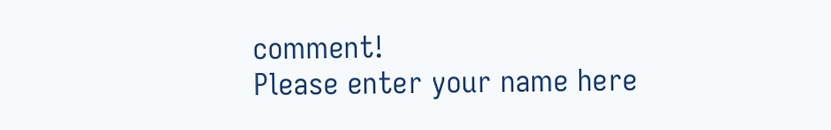comment!
Please enter your name here